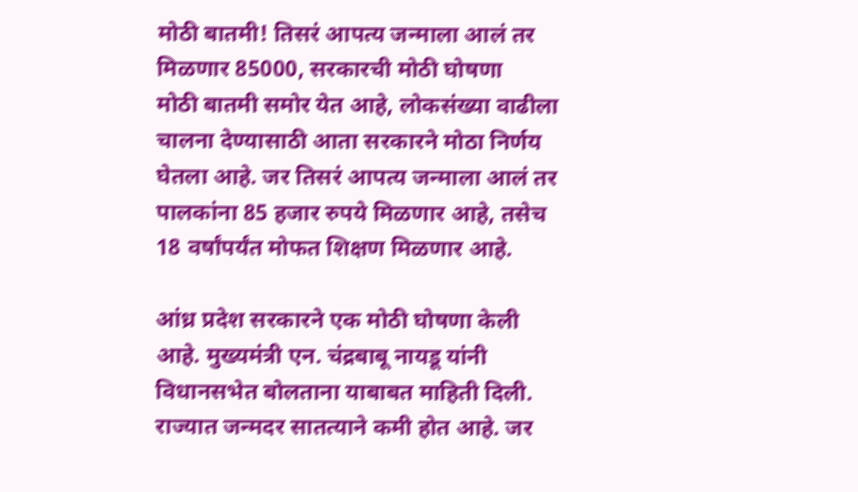मोठी बातमी! तिसरं आपत्य जन्माला आलं तर मिळणार 85000, सरकारची मोठी घोषणा
मोठी बातमी समोर येत आहे, लोकसंख्या वाढीला चालना देण्यासाठी आता सरकारने मोठा निर्णय घेतला आहे. जर तिसरं आपत्य जन्माला आलं तर पालकांना 85 हजार रुपये मिळणार आहे, तसेच 18 वर्षांपर्यंत मोफत शिक्षण मिळणार आहे.

आंध्र प्रदेश सरकारने एक मोठी घोषणा केली आहे. मुख्यमंत्री एन. चंद्रबाबू नायडू यांनी विधानसभेत बोलताना याबाबत माहिती दिली. राज्यात जन्मदर सातत्याने कमी होत आहे. जर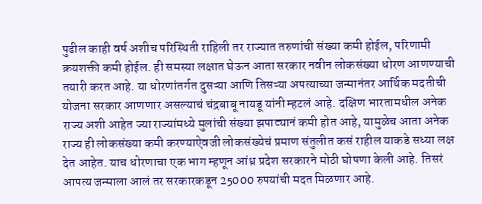पुढील काही वर्ष अशीच परिस्थिती राहिली तर राज्यात तरुणांची संख्या कमी होईल, परिणामी क्रयशक्ती कमी होईल. ही समस्या लक्षात घेऊन आता सरकार नवीन लोकसंख्या धोरण आणण्याची तयारी करत आहे. या धोरणांतर्गत दुसऱ्या आणि तिसऱ्या अपत्याच्या जन्मानंतर आर्थिक मदतीची योजना सरकार आणणार असल्याचं चंद्रबाबू नायडू यांनी म्हटलं आहे. दक्षिण भारतामधील अनेक राज्य अशी आहेत ज्या राज्यांमध्ये मुलांची संख्या झपाट्यानं कमी होत आहे, यामुळेच आता अनेक राज्य ही लोकसंख्या कमी करण्याऐवजी लोकसंख्येचं प्रमाण संतुलीत कसं राहील याकडे सध्या लक्ष देत आहेत. याच धोरणाचा एक भाग म्हणून आंध्र प्रदेश सरकारने मोठी घोषणा केली आहे. तिसरं आपत्य जन्माला आलं तर सरकारकडून 25000 रुपयांची मदत मिळणार आहे.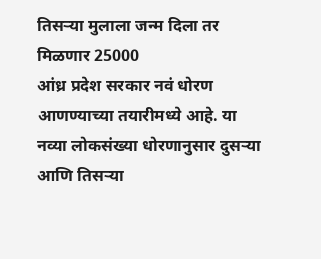तिसऱ्या मुलाला जन्म दिला तर मिळणार 25000
आंध्र प्रदेश सरकार नवं धोरण आणण्याच्या तयारीमध्ये आहे. या नव्या लोकसंख्या धोरणानुसार दुसऱ्या आणि तिसऱ्या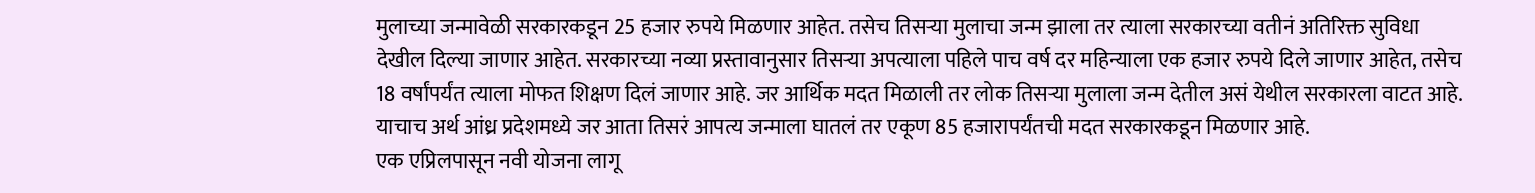मुलाच्या जन्मावेळी सरकारकडून 25 हजार रुपये मिळणार आहेत. तसेच तिसऱ्या मुलाचा जन्म झाला तर त्याला सरकारच्या वतीनं अतिरिक्त सुविधा देखील दिल्या जाणार आहेत. सरकारच्या नव्या प्रस्तावानुसार तिसऱ्या अपत्याला पहिले पाच वर्ष दर महिन्याला एक हजार रुपये दिले जाणार आहेत, तसेच 18 वर्षांपर्यंत त्याला मोफत शिक्षण दिलं जाणार आहे. जर आर्थिक मदत मिळाली तर लोक तिसऱ्या मुलाला जन्म देतील असं येथील सरकारला वाटत आहे. याचाच अर्थ आंध्र प्रदेशमध्ये जर आता तिसरं आपत्य जन्माला घातलं तर एकूण 85 हजारापर्यंतची मदत सरकारकडून मिळणार आहे.
एक एप्रिलपासून नवी योजना लागू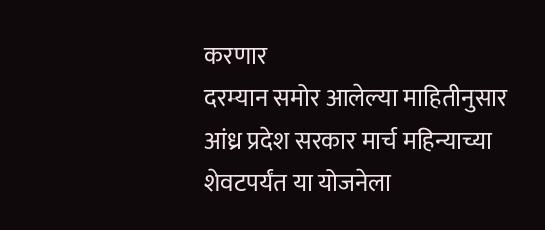करणार
दरम्यान समोर आलेल्या माहितीनुसार आंध्र प्रदेश सरकार मार्च महिन्याच्या शेवटपर्यंत या योजनेला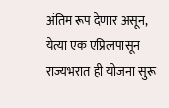अंतिम रूप देणार असून, येत्या एक एप्रिलपासून राज्यभरात ही योजना सुरू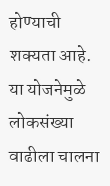होण्याची शक्यता आहे. या योजनेमुळे लोकसंख्या वाढीला चालना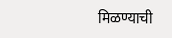मिळण्याची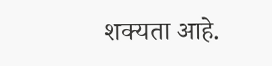शक्यता आहे.